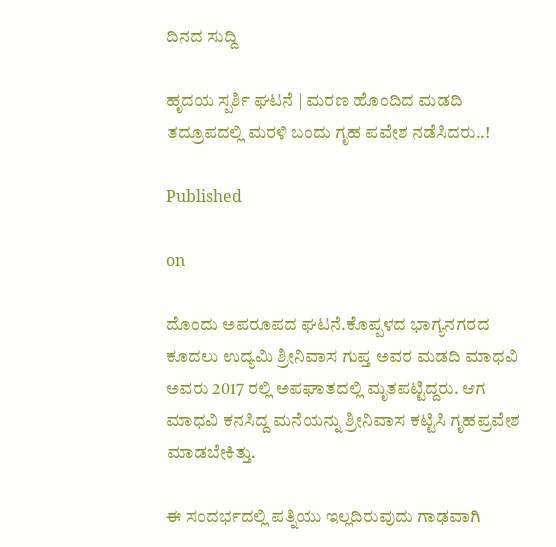ದಿನದ ಸುದ್ದಿ

ಹೃದಯ ಸ್ಪರ್ಶಿ ಘಟನೆ | ಮರಣ ಹೊಂದಿದ ಮಡದಿ ತದ್ರೂಪದಲ್ಲಿ ಮರಳಿ ಬಂದು ಗೃಹ ಪವೇಶ ನಡೆಸಿದರು..!

Published

on

ದೊಂದು ಅಪರೂಪದ ಘಟನೆ.ಕೊಪ್ಪಳದ ಭಾಗ್ಯನಗರದ ಕೂದಲು ಉದ್ಯಮಿ ಶ್ರೀನಿವಾಸ ಗುಪ್ತ ಅವರ ಮಡದಿ ಮಾಧವಿ ಅವರು 2017 ರಲ್ಲಿ ಅಪಘಾತದಲ್ಲಿ ಮೃತಪಟ್ಟಿದ್ದರು. ಆಗ ಮಾಧವಿ ಕನಸಿದ್ದ ಮನೆಯನ್ನು ಶ್ರೀನಿವಾಸ ಕಟ್ಟಿಸಿ ಗೃಹಪ್ರವೇಶ ಮಾಡಬೇಕಿತ್ತು.

ಈ ಸಂದರ್ಭದಲ್ಲಿ ಪತ್ನಿಯು ಇಲ್ಲದಿರುವುದು ಗಾಢವಾಗಿ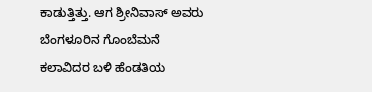ಕಾಡುತ್ತಿತ್ತು. ಆಗ ಶ್ರೀನಿವಾಸ್ ಅವರು ಬೆಂಗಳೂರಿನ ಗೊಂಬೆಮನೆ ಕಲಾವಿದರ ಬಳಿ ಹೆಂಡತಿಯ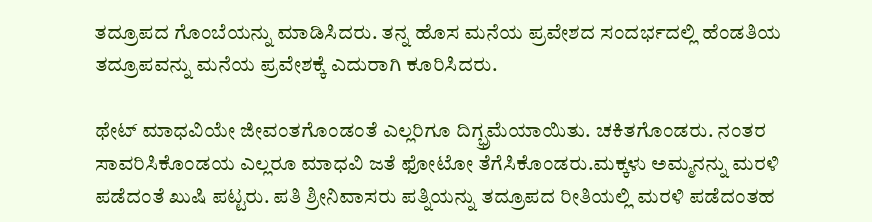ತದ್ರೂಪದ ಗೊಂಬೆಯನ್ನು ಮಾಡಿಸಿದರು. ತನ್ನ ಹೊಸ ಮನೆಯ ಪ್ರವೇಶದ ಸಂದರ್ಭದಲ್ಲಿ ಹೆಂಡತಿಯ ತದ್ರೂಪವನ್ನು ಮನೆಯ ಪ್ರವೇಶಕ್ಕೆ ಎದುರಾಗಿ ಕೂರಿಸಿದರು.

ಥೇಟ್ ಮಾಧವಿಯೇ ಜೀವಂತಗೊಂಡಂತೆ ಎಲ್ಲರಿಗೂ ದಿಗ್ಭ್ರಮೆಯಾಯಿತು. ಚಕಿತಗೊಂಡರು. ನಂತರ ಸಾವರಿಸಿಕೊಂಡಯ ಎಲ್ಲರೂ ಮಾಧವಿ ಜತೆ ಫೋಟೋ ತೆಗೆಸಿಕೊಂಡರು.ಮಕ್ಕಳು ಅಮ್ಮನನ್ನು ಮರಳಿ ಪಡೆದಂತೆ ಖುಷಿ ಪಟ್ಟರು. ಪತಿ ಶ್ರೀನಿವಾಸರು ಪತ್ನಿಯನ್ನು ತದ್ರೂಪದ ರೀತಿಯಲ್ಲಿ ಮರಳಿ ಪಡೆದಂತಹ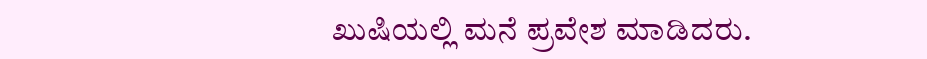ಖುಷಿಯಲ್ಲಿ ಮನೆ ಪ್ರವೇಶ ಮಾಡಿದರು.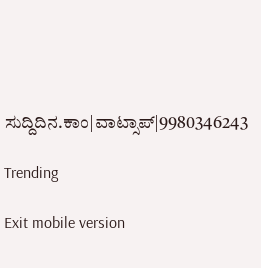ಸುದ್ದಿದಿನ.ಕಾಂ|ವಾಟ್ಸಾಪ್|9980346243

Trending

Exit mobile version